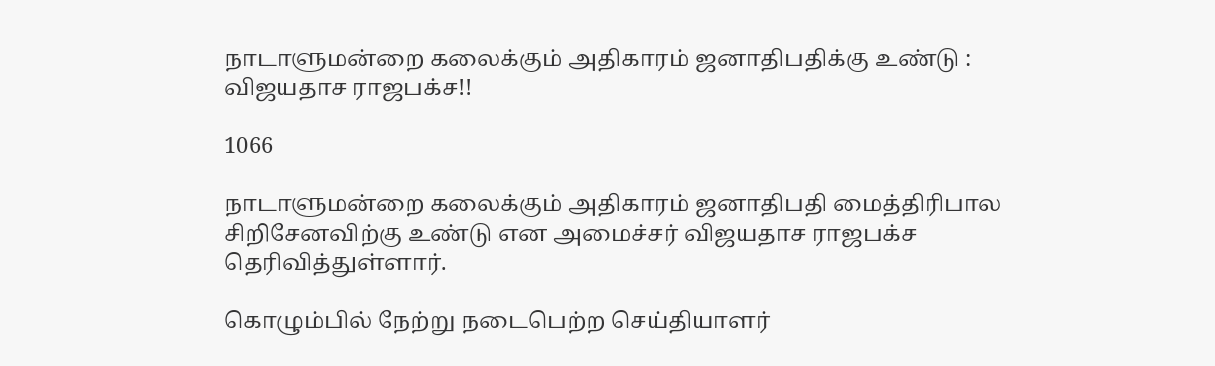நாடாளுமன்றை கலைக்கும் அதிகாரம் ஜனாதிபதிக்கு உண்டு : விஜயதாச ராஜபக்ச!!

1066

நாடாளுமன்றை கலைக்கும் அதிகாரம் ஜனாதிபதி மைத்திரிபால சிறிசேனவிற்கு உண்டு என அமைச்சர் விஜயதாச ராஜபக்ச தெரிவித்துள்ளார்.

கொழும்பில் நேற்று நடைபெற்ற செய்தியாளர்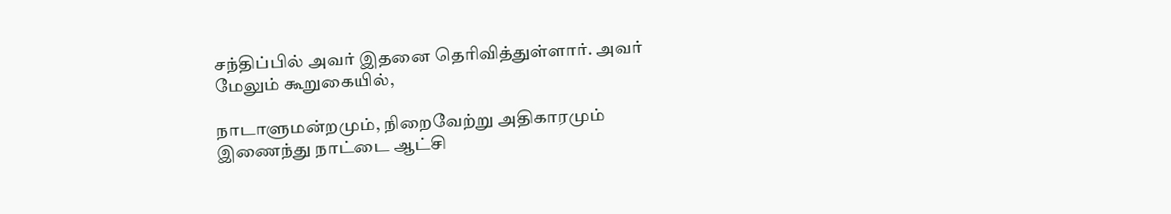சந்திப்பில் அவர் இதனை தெரிவித்துள்ளார். அவர் மேலும் கூறுகையில்,

நாடாளுமன்றமும், நிறைவேற்று அதிகாரமும் இணைந்து நாட்டை ஆட்சி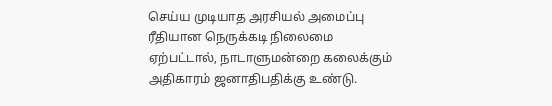செய்ய முடியாத அரசியல் அமைப்பு ரீதியான நெருக்கடி நிலைமை ஏற்பட்டால், நாடாளுமன்றை கலைக்கும் அதிகாரம் ஜனாதிபதிக்கு உண்டு.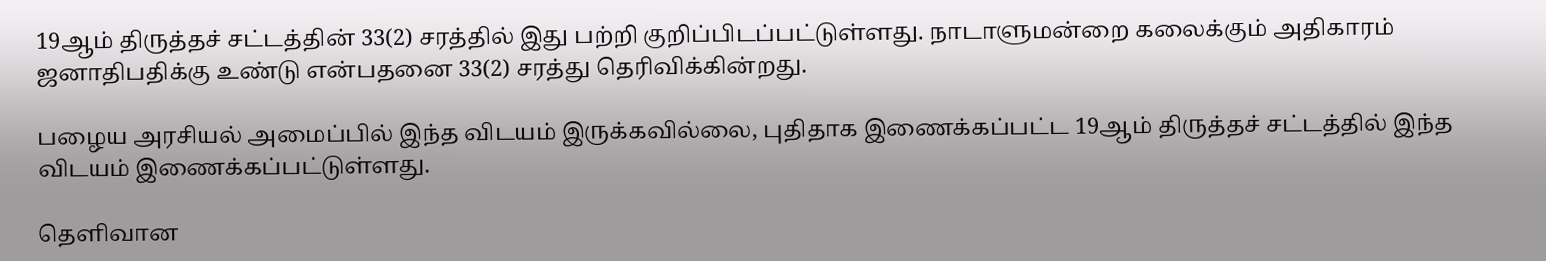19ஆம் திருத்தச் சட்டத்தின் 33(2) சரத்தில் இது பற்றி குறிப்பிடப்பட்டுள்ளது. நாடாளுமன்றை கலைக்கும் அதிகாரம் ஜனாதிபதிக்கு உண்டு என்பதனை 33(2) சரத்து தெரிவிக்கின்றது.

பழைய அரசியல் அமைப்பில் இந்த விடயம் இருக்கவில்லை, புதிதாக இணைக்கப்பட்ட 19ஆம் திருத்தச் சட்டத்தில் இந்த விடயம் இணைக்கப்பட்டுள்ளது.

தெளிவான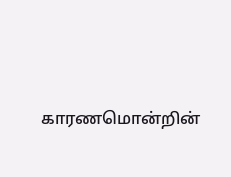காரணமொன்றின்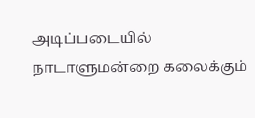அடிப்படையில் நாடாளுமன்றை கலைக்கும்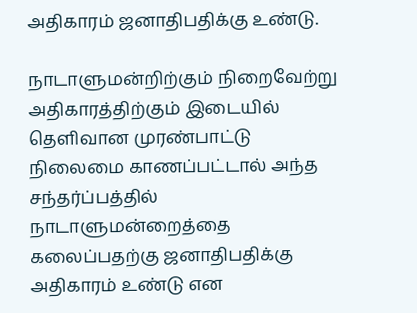அதிகாரம் ஜனாதிபதிக்கு உண்டு.

நாடாளுமன்றிற்கும் நிறைவேற்று அதிகாரத்திற்கும் இடையில் தெளிவான முரண்பாட்டு நிலைமை காணப்பட்டால் அந்த சந்தர்ப்பத்தில் நாடாளுமன்றைத்தை கலைப்பதற்கு ஜனாதிபதிக்கு அதிகாரம் உண்டு என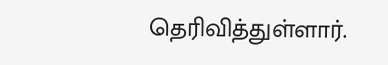தெரிவித்துள்ளார்.